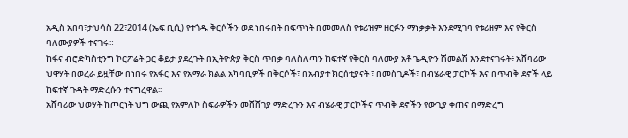አዲስ አበባ፣ታህሳስ 22፣2014 (ኤፍ ቢሲ) የተጎዱ ቅርሶችን ወደ ነበሩበት በፍጥነት በመመለስ የቱሪዝም ዘርፉን ማነቃቃት እንደሚገባ የቱሪዘም እና የቅርስ ባለሙያዎች ተናገሩ።
ከፋና ብሮድካስቲንግ ኮርፖሬት ጋር ቆይታ ያደረጉት በኢትዮጵያ ቅርስ ጥበቃ ባለስለጣን ከፍተኛ የቅርስ ባለሙያ አቶ ጌዲዮን ሽመልሽ እንደተናገሩት፥ አሸባሪው ህዋሃት በወረራ ይዟቸው በነበሩ የአፋር እና የአማራ ክልል አካባቢዎች በቅርሶች፣ በአብያተ ክርሰቲያናት ፣ በመስጊዶች፣ በብሄራዊ ፓርኮች እና በጥብቅ ደኖች ላይ ከፍተኛ ጉዳት ማድረሱን ተናግረዋል፡፡
አሸባሪው ህወሃት ከጦርነት ህግ ውጪ የአምለኮ ስፍራዎችን መሸሸገያ ማድረጉን እና ብሄራዊ ፓርኮችና ጥብቅ ደኖችን የውጊያ ቀጠና በማድረግ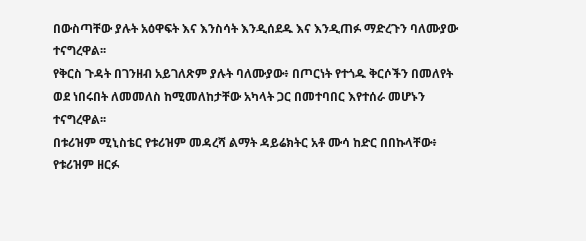በውስጣቸው ያሉት አዕዋፍት እና እንስሳት እንዲሰደዱ እና እንዲጠፉ ማድረጉን ባለሙያው ተናግረዋል፡፡
የቅርስ ጉዳት በገንዘብ አይገለጽም ያሉት ባለሙያው፥ በጦርነት የተጎዱ ቅርሶችን በመለየት ወደ ነበሩበት ለመመለስ ከሚመለከታቸው አካላት ጋር በመተባበር እየተሰራ መሆኑን ተናግረዋል፡፡
በቱሪዝም ሚኒስቴር የቱሪዝም መዳረሻ ልማት ዳይሬክትር አቶ ሙሳ ከድር በበኩላቸው፥ የቱሪዝም ዘርፉ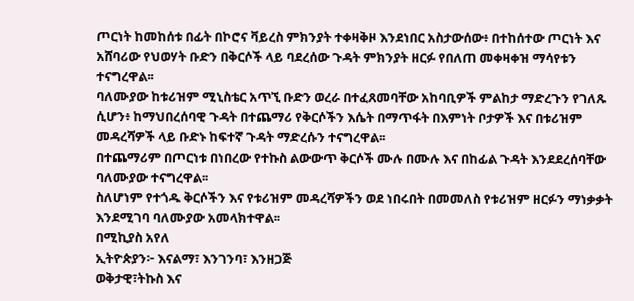ጦርነት ከመከሰቱ በፊት በኮሮና ቫይረስ ምክንያት ተቀዛቅዞ እንደነበር አስታውሰው፥ በተከሰተው ጦርነት እና አሸባሪው የህወሃት ቡድን በቅርሶች ላይ ባደረሰው ጉዳት ምክንያት ዘርፉ የበለጠ መቀዛቀዝ ማሳየቱን ተናግረዋል፡፡
ባለሙያው ከቱሪዝም ሚኒስቴር አጥኚ ቡድን ወረራ በተፈጸመባቸው አከባቢዎች ምልከታ ማድረጉን የገለጹ ሲሆን፥ ከማህበረሰባዊ ጉዳት በተጨማሪ የቅርሶችን እሴት በማጥፋት በእምነት ቦታዎች እና በቱሪዝም መዳረሻዎች ላይ ቡድኑ ከፍተኛ ጉዳት ማድረሱን ተናግረዋል፡፡
በተጨማሪም በጦርነቱ በነበረው የተኩስ ልውውጥ ቅርሶች ሙሉ በሙሉ እና በከፊል ጉዳት እንደደረሰባቸው ባለሙያው ተናግረዋል፡፡
ስለሆነም የተጎዱ ቅርሶችን እና የቱሪዝም መዳረሻዎችን ወደ ነበሩበት በመመለስ የቱሪዝም ዘርፉን ማነቃቃት እንደሚገባ ባለሙያው አመላክተዋል፡፡
በሚኪያስ አየለ
ኢትዮጵያን፦ እናልማ፣ እንገንባ፣ እንዘጋጅ
ወቅታዊ፣ትኩስ እና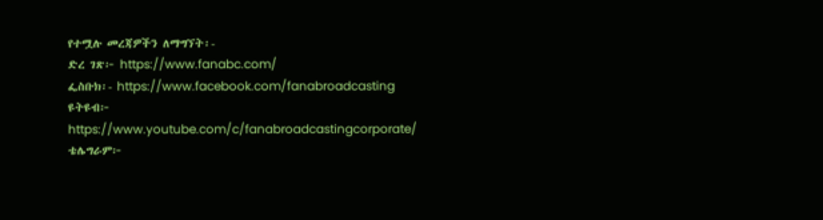የተሟሉ መረጃዎችን ለማግኘት፡-
ድረ ገጽ፦ https://www.fanabc.com/
ፌስቡክ፡- https://www.facebook.com/fanabroadcasting
ዩትዩብ፦ https://www.youtube.com/c/fanabroadcastingcorporate/
ቴሌግራም፦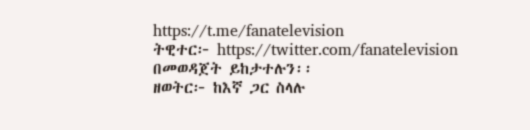https://t.me/fanatelevision
ትዊተር፦ https://twitter.com/fanatelevision በመወዳጀት ይከታተሉን፡፡
ዘወትር፦ ከእኛ ጋር ስላሉ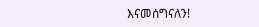እናመሰግናለን!